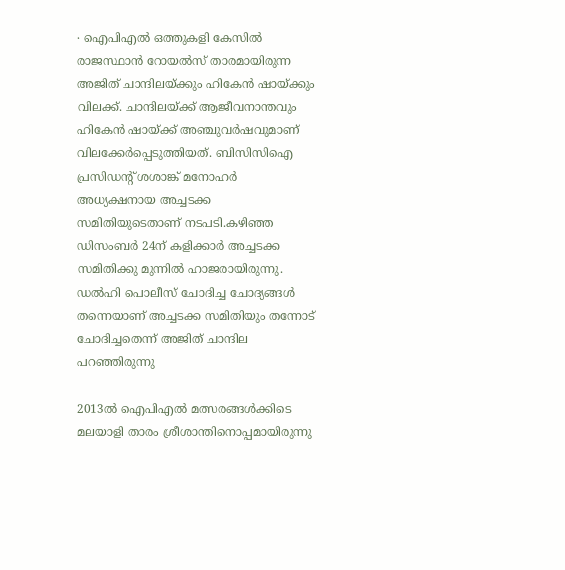∙ ഐപിഎൽ ഒത്തുകളി കേസിൽ രാജസ്ഥാൻ റോയൽസ് താരമായിരുന്ന അജിത് ചാന്ദിലയ്ക്കും ഹികേൻ ഷായ്ക്കും വിലക്ക്. ചാന്ദിലയ്ക്ക് ആജീവനാന്തവും ഹികേൻ ഷായ്ക്ക് അഞ്ചുവർഷവുമാണ് വിലക്കേർപ്പെടുത്തിയത്. ബിസിസിഐ പ്രസിഡന്റ് ശശാങ്ക് മനോഹർ അധ്യക്ഷനായ അച്ചടക്ക സമിതിയുടെതാണ് നടപടി.കഴിഞ്ഞ ഡിസംബര്‍ 24ന് കളിക്കാർ അച്ചടക്ക സമിതിക്കു മുന്നിൽ ഹാജരായിരുന്നു. ഡൽഹി പൊലീസ് ചോദിച്ച ചോദ്യങ്ങള്‍ തന്നെയാണ് അച്ചടക്ക സമിതിയും തന്നോട് ചോദിച്ചതെന്ന് അജിത് ചാന്ദില പറഞ്ഞിരുന്നു

2013ല്‍ ഐപിഎല്‍ മത്സരങ്ങള്‍ക്കിടെ മലയാളി താരം ശ്രീശാന്തിനൊപ്പമായിരുന്നു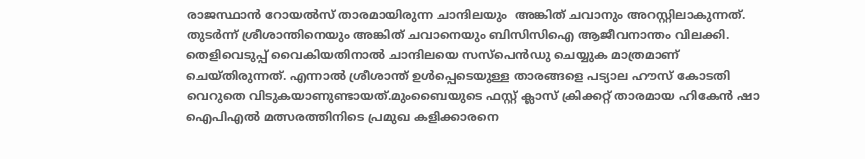രാജസ്ഥാന്‍ റോയല്‍സ് താരമായിരുന്ന ചാന്ദിലയും  അങ്കിത് ചവാനും അറസ്റ്റിലാകുന്നത്. തുടർന്ന് ശ്രീശാന്തിനെയും അങ്കിത് ചവാനെയും ബിസിസിഐ ആജീവനാന്തം വിലക്കി. തെളിവെടുപ്പ് വൈകിയതിനാൽ ചാന്ദിലയെ സസ്പെൻഡു ചെയ്യുക മാത്രമാണ് ചെയ്തിരുന്നത്. എന്നാൽ ശ്രീശാന്ത് ഉൾപ്പെടെയുള്ള താരങ്ങളെ പട്യാല ഹൗസ് കോടതി വെറുതെ വിടുകയാണുണ്ടായത്.മുംബൈയുടെ ഫസ്റ്റ് ക്ലാസ് ക്രിക്കറ്റ് താരമായ ഹികേന്‍ ഷാ ഐപിഎല്‍ മത്സരത്തിനിടെ പ്രമുഖ കളിക്കാരനെ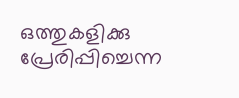ഒത്തുകളിക്കു പ്രേരിപ്പിച്ചെന്ന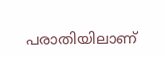പരാതിയിലാണ്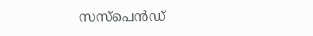സസ്‌പെന്‍ഡ്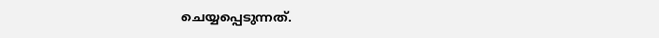ചെയ്യപ്പെടുന്നത്.